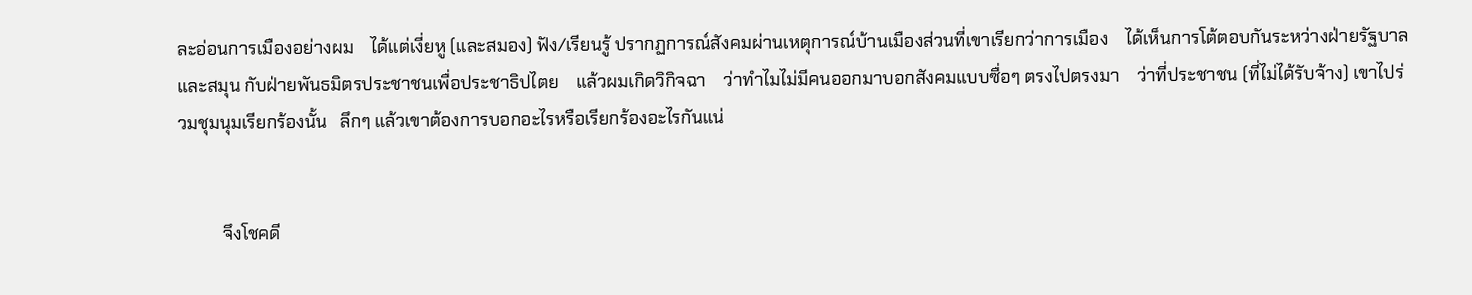ละอ่อนการเมืองอย่างผม    ได้แต่เงี่ยหู (และสมอง) ฟัง/เรียนรู้ ปรากฏการณ์สังคมผ่านเหตุการณ์บ้านเมืองส่วนที่เขาเรียกว่าการเมือง    ได้เห็นการโต้ตอบกันระหว่างฝ่ายรัฐบาลและสมุน กับฝ่ายพันธมิตรประชาชนเพื่อประชาธิปไตย    แล้วผมเกิดวิกิจฉา    ว่าทำไมไม่มีคนออกมาบอกสังคมแบบซื่อๆ ตรงไปตรงมา    ว่าที่ประชาชน (ที่ไม่ได้รับจ้าง) เขาไปร่วมชุมนุมเรียกร้องนั้น   ลึกๆ แล้วเขาต้องการบอกอะไรหรือเรียกร้องอะไรกันแน่


          จึงโชคดี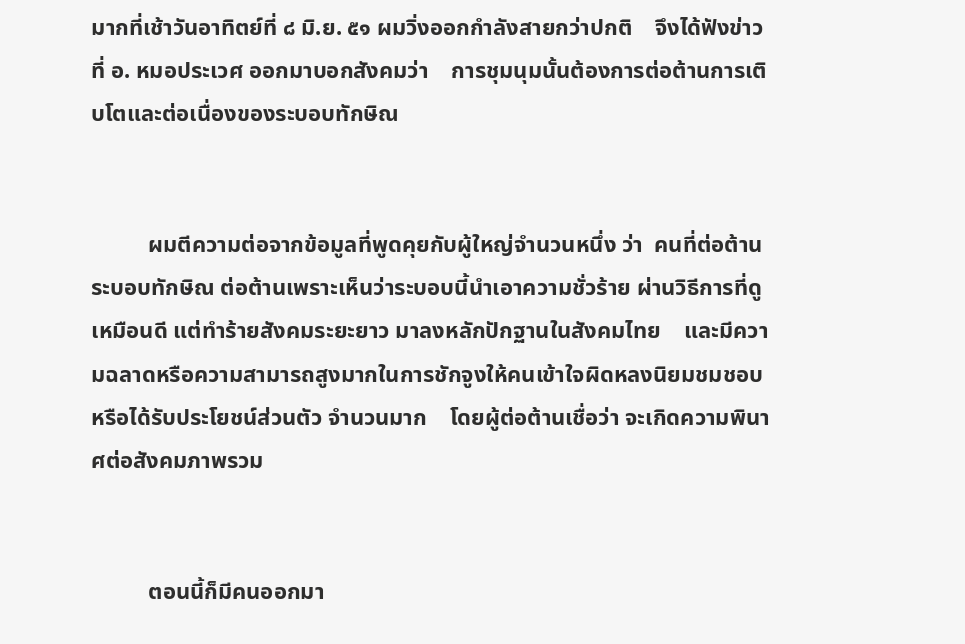มากที่เช้าวันอาทิตย์ที่ ๘ มิ.ย. ๕๑ ผมวิ่งออกกำลังสายกว่าปกติ    จึงได้ฟังข่าวที่ อ. หมอประเวศ ออกมาบอกสังคมว่า    การชุมนุมนั้นต้องการต่อต้านการเติบโตและต่อเนื่องของระบอบทักษิณ


          ผมตีความต่อจากข้อมูลที่พูดคุยกับผู้ใหญ่จำนวนหนึ่ง ว่า  คนที่ต่อต้านระบอบทักษิณ ต่อต้านเพราะเห็นว่าระบอบนี้นำเอาความชั่วร้าย ผ่านวิธีการที่ดูเหมือนดี แต่ทำร้ายสังคมระยะยาว มาลงหลักปักฐานในสังคมไทย    และมีความฉลาดหรือความสามารถสูงมากในการชักจูงให้คนเข้าใจผิดหลงนิยมชมชอบ หรือได้รับประโยชน์ส่วนตัว จำนวนมาก    โดยผู้ต่อต้านเชื่อว่า จะเกิดความพินาศต่อสังคมภาพรวม


          ตอนนี้ก็มีคนออกมา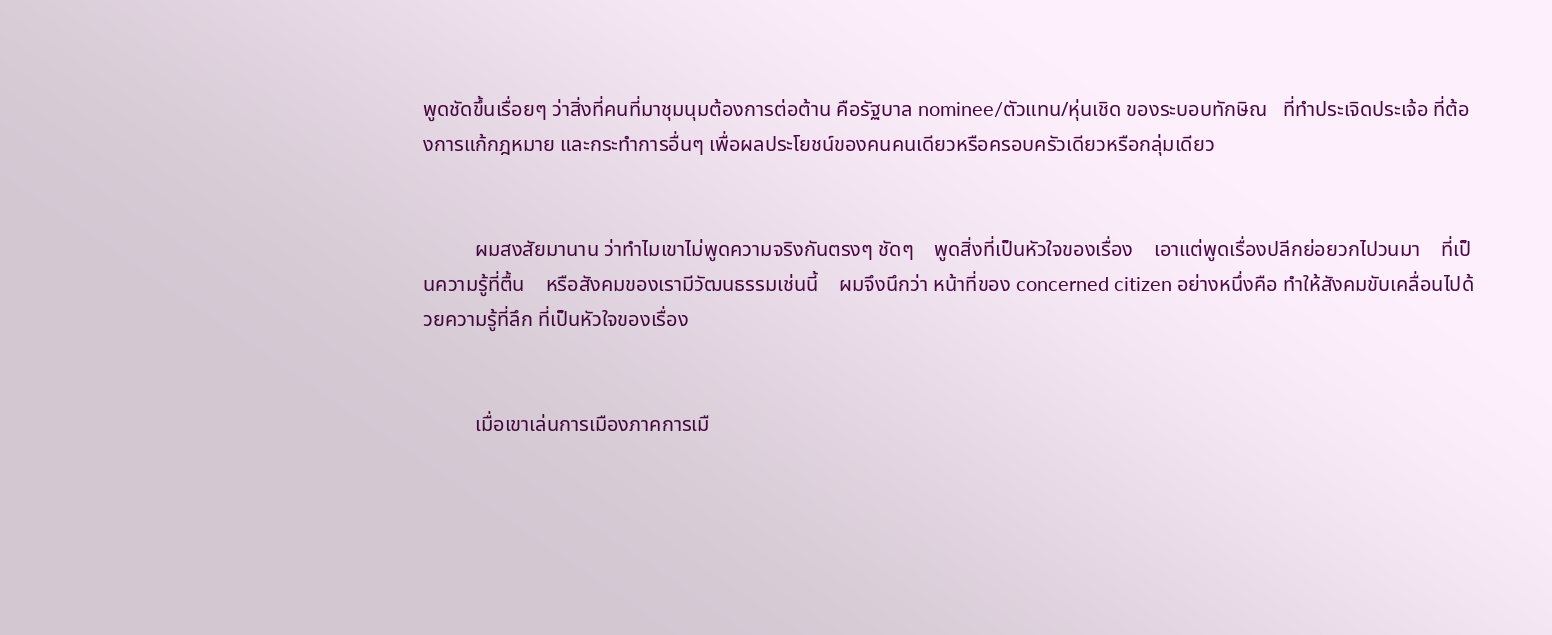พูดชัดขึ้นเรื่อยๆ ว่าสิ่งที่คนที่มาชุมนุมต้องการต่อต้าน คือรัฐบาล nominee/ตัวแทน/หุ่นเชิด ของระบอบทักษิณ   ที่ทำประเจิดประเจ้อ ที่ต้องการแก้กฎหมาย และกระทำการอื่นๆ เพื่อผลประโยชน์ของคนคนเดียวหรือครอบครัวเดียวหรือกลุ่มเดียว


          ผมสงสัยมานาน ว่าทำไมเขาไม่พูดความจริงกันตรงๆ ชัดๆ    พูดสิ่งที่เป็นหัวใจของเรื่อง    เอาแต่พูดเรื่องปลีกย่อยวกไปวนมา    ที่เป็นความรู้ที่ตื้น    หรือสังคมของเรามีวัฒนธรรมเช่นนี้    ผมจึงนึกว่า หน้าที่ของ concerned citizen อย่างหนึ่งคือ ทำให้สังคมขับเคลื่อนไปด้วยความรู้ที่ลึก ที่เป็นหัวใจของเรื่อง


          เมื่อเขาเล่นการเมืองภาคการเมื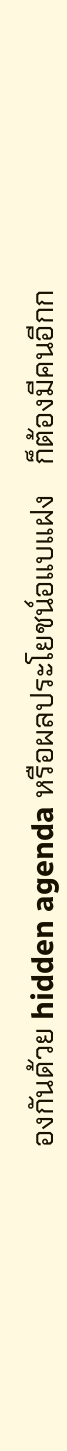องกันด้วย hidden agenda หรือผลประโยชน์อแบแฝง    ก็ต้องมีคนอีกก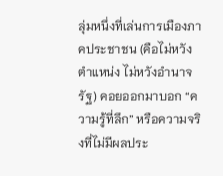ลุ่มหนึ่งที่เล่นการเมืองภาคประชาชน (คือไม่หวังตำแหน่ง ไม่หวังอำนาจรัฐ) คอยออกมาบอก “ความรู้ที่ลึก” หรือความจริงที่ไม่มีผลประ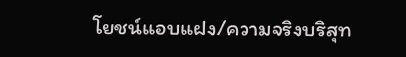โยชน์แอบแฝง/ความจริงบริสุท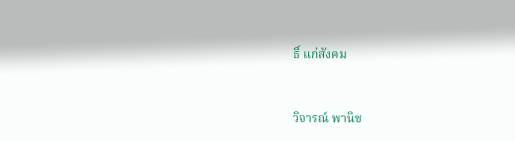ธิ์ แก่สังคม



วิจารณ์ พานิช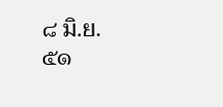๘ มิ.ย. ๕๑